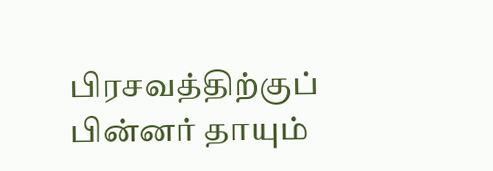பிரசவத்திற்குப் பின்னர் தாயும்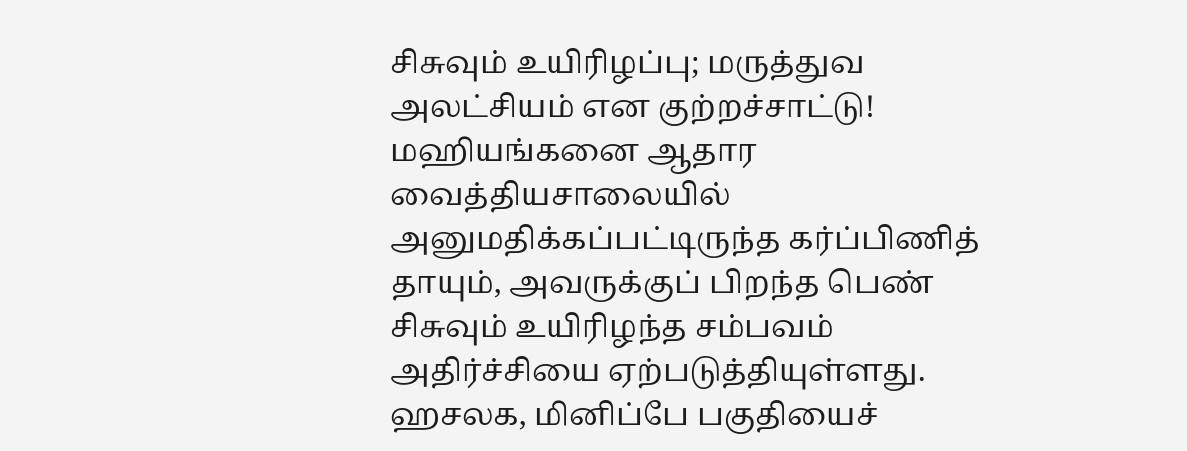சிசுவும் உயிரிழப்பு; மருத்துவ அலட்சியம் என குற்றச்சாட்டு!
மஹியங்கனை ஆதார வைத்தியசாலையில் அனுமதிக்கப்பட்டிருந்த கர்ப்பிணித் தாயும், அவருக்குப் பிறந்த பெண் சிசுவும் உயிரிழந்த சம்பவம் அதிர்ச்சியை ஏற்படுத்தியுள்ளது. ஹசலக, மினிப்பே பகுதியைச்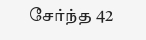சேர்ந்த 42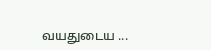வயதுடைய ...